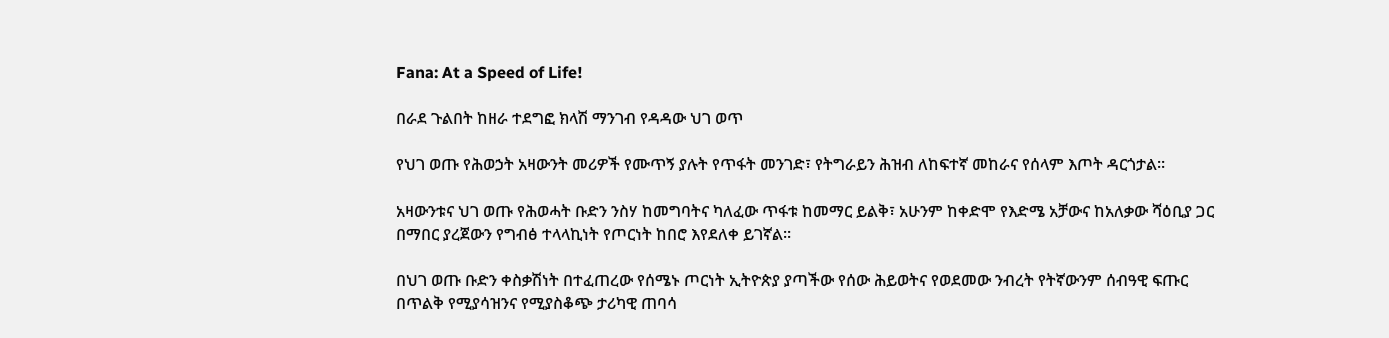Fana: At a Speed of Life!

በራደ ጉልበት ከዘራ ተደግፎ ክላሽ ማንገብ የዳዳው ህገ ወጥ

የህገ ወጡ የሕወኃት አዛውንት መሪዎች የሙጥኝ ያሉት የጥፋት መንገድ፣ የትግራይን ሕዝብ ለከፍተኛ መከራና የሰላም እጦት ዳርጎታል።

አዛውንቱና ህገ ወጡ የሕወሓት ቡድን ንስሃ ከመግባትና ካለፈው ጥፋቱ ከመማር ይልቅ፣ አሁንም ከቀድሞ የእድሜ አቻውና ከአለቃው ሻዕቢያ ጋር በማበር ያረጀውን የግብፅ ተላላኪነት የጦርነት ከበሮ እየደለቀ ይገኛል፡፡

በህገ ወጡ ቡድን ቀስቃሽነት በተፈጠረው የሰሜኑ ጦርነት ኢትዮጵያ ያጣችው የሰው ሕይወትና የወደመው ንብረት የትኛውንም ሰብዓዊ ፍጡር በጥልቅ የሚያሳዝንና የሚያስቆጭ ታሪካዊ ጠባሳ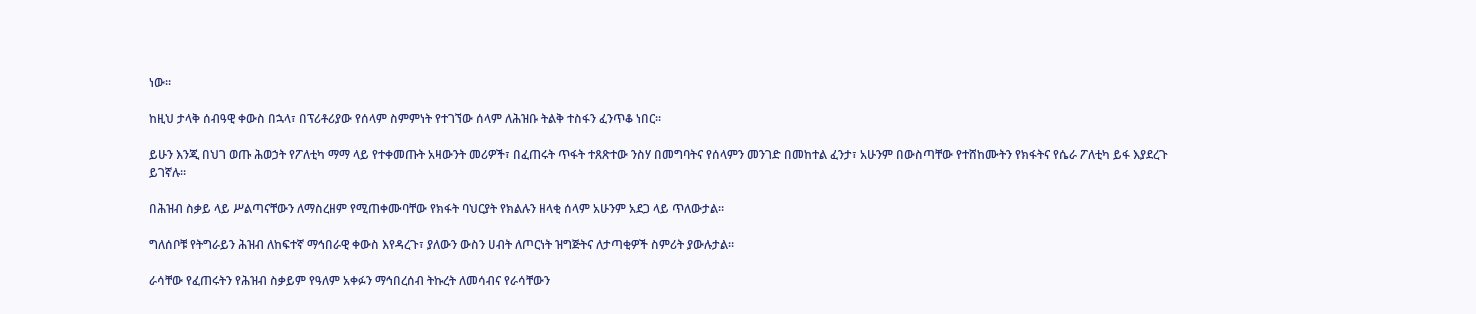ነው።

ከዚህ ታላቅ ሰብዓዊ ቀውስ በኋላ፣ በፕሪቶሪያው የሰላም ስምምነት የተገኘው ሰላም ለሕዝቡ ትልቅ ተስፋን ፈንጥቆ ነበር።

ይሁን እንጂ በህገ ወጡ ሕወኃት የፖለቲካ ማማ ላይ የተቀመጡት አዛውንት መሪዎች፣ በፈጠሩት ጥፋት ተጸጽተው ንስሃ በመግባትና የሰላምን መንገድ በመከተል ፈንታ፣ አሁንም በውስጣቸው የተሸከሙትን የክፋትና የሴራ ፖለቲካ ይፋ እያደረጉ ይገኛሉ።

በሕዝብ ስቃይ ላይ ሥልጣናቸውን ለማስረዘም የሚጠቀሙባቸው የክፋት ባህርያት የክልሉን ዘላቂ ሰላም አሁንም አደጋ ላይ ጥለውታል።

ግለሰቦቹ የትግራይን ሕዝብ ለከፍተኛ ማኅበራዊ ቀውስ እየዳረጉ፣ ያለውን ውስን ሀብት ለጦርነት ዝግጅትና ለታጣቂዎች ስምሪት ያውሉታል።

ራሳቸው የፈጠሩትን የሕዝብ ስቃይም የዓለም አቀፉን ማኅበረሰብ ትኩረት ለመሳብና የራሳቸውን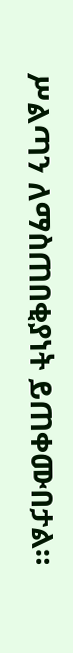ሥልጣን ለማስጠበቂያነት ይጠቀሙበታል።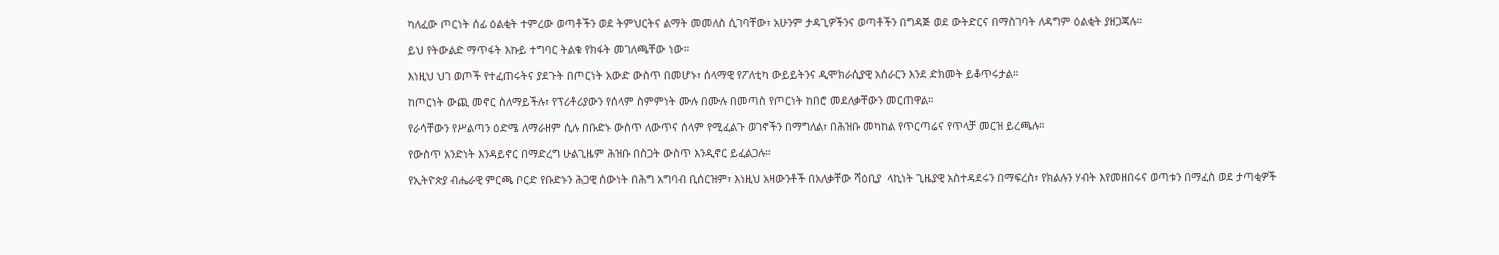ካለፈው ጦርነት ሰፊ ዕልቂት ተምረው ወጣቶችን ወደ ትምህርትና ልማት መመለስ ሲገባቸው፣ አሁንም ታዳጊዎችንና ወጣቶችን በግዳጅ ወደ ውትድርና በማስገባት ለዳግም ዕልቂት ያዘጋጃሉ።

ይህ የትውልድ ማጥፋት እኩይ ተግባር ትልቁ የክፋት መገለጫቸው ነው።

እነዚህ ህገ ወጦች የተፈጠሩትና ያደጉት በጦርነት አውድ ውስጥ በመሆኑ፣ ሰላማዊ የፖለቲካ ውይይትንና ዲሞክራሲያዊ አሰራርን እንደ ድክመት ይቆጥሩታል።

ከጦርነት ውጪ መኖር ስለማይችሉ፣ የፕሪቶሪያውን የሰላም ስምምነት ሙሉ በሙሉ በመጣስ የጦርነት ከበሮ መደለቃቸውን መርጠዋል።

የራሳቸውን የሥልጣን ዕድሜ ለማራዘም ሲሉ በቡድኑ ውስጥ ለውጥና ሰላም የሚፈልጉ ወገኖችን በማግለል፣ በሕዝቡ መካከል የጥርጣሬና የጥላቻ መርዝ ይረጫሉ።

የውስጥ አንድነት እንዳይኖር በማድረግ ሁልጊዜም ሕዝቡ በስጋት ውስጥ እንዲኖር ይፈልጋሉ።

የኢትዮጵያ ብሔራዊ ምርጫ ቦርድ የቡድኑን ሕጋዊ ሰውነት በሕግ አግባብ ቢሰርዝም፣ እነዚህ አዛውንቶች በአለቃቸው ሻዕቢያ  ላኪነት ጊዜያዊ አስተዳደሩን በማፍረስ፣ የክልሉን ሃብት እየመዘበሩና ወጣቱን በማፈስ ወደ ታጣቂዎች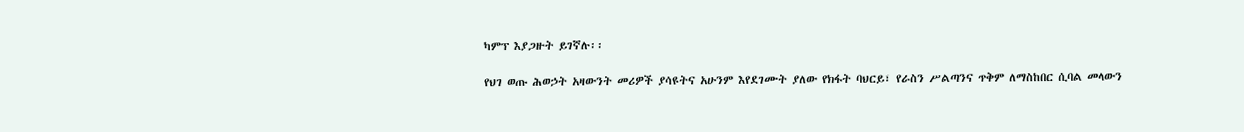ካምፕ እያጋዙት ይገኛሉ፡፡

የህገ ወጡ ሕወኃት አዛውንት መሪዎች ያሳዩትና አሁንም እየደገሙት ያለው የክፋት ባህርይ፣ የራስን ሥልጣንና ጥቅም ለማስከበር ሲባል መላውን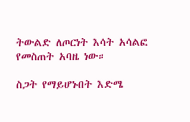ትውልድ ለጦርነት እሳት አሳልፎ የመስጠት አባዜ ነው።

ስጋት የማይሆኑበት እድሜ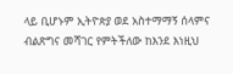ላይ ቢሆኑም ኢትዮጵያ ወደ አስተማማኝ ሰላምና ብልጽግና መሻገር የምትችለው ከእንደ እነዚህ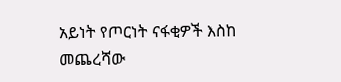አይነት የጦርነት ናፋቂዎች እስከ መጨረሻው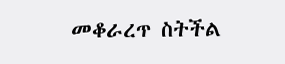መቆራረጥ ስትችል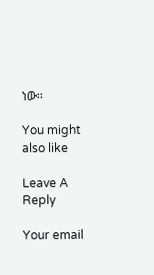ነው፡፡

You might also like

Leave A Reply

Your email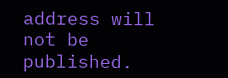address will not be published.